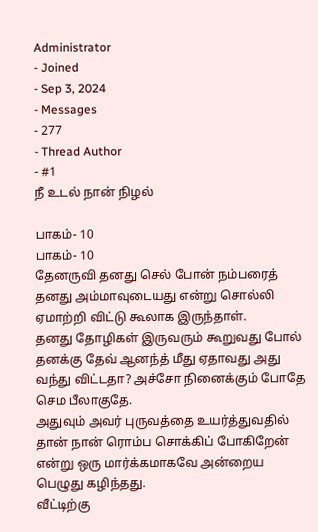Administrator
- Joined
- Sep 3, 2024
- Messages
- 277
- Thread Author
- #1
நீ உடல் நான் நிழல்

பாகம்- 10
பாகம்- 10
தேனருவி தனது செல் போன் நம்பரைத் தனது அம்மாவுடையது என்று சொல்லி ஏமாற்றி விட்டு கூலாக இருந்தாள்.
தனது தோழிகள் இருவரும் கூறுவது போல் தனக்கு தேவ் ஆனந்த் மீது ஏதாவது அது வந்து விட்டதா? அச்சோ நினைக்கும் போதே செம பீலாகுதே.
அதுவும் அவர் புருவத்தை உயர்த்துவதில் தான் நான் ரொம்ப சொக்கிப் போகிறேன் என்று ஒரு மார்க்கமாகவே அன்றைய பெழுது கழிந்தது.
வீட்டிற்கு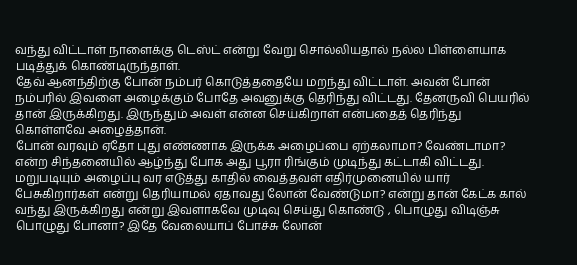வந்து விட்டாள் நாளைக்கு டெஸ்ட் என்று வேறு சொல்லியதால் நல்ல பிள்ளையாக படித்துக் கொண்டிருந்தாள்.
தேவ் ஆனந்திற்கு போன் நம்பர் கொடுத்ததையே மறந்து விட்டாள். அவன் போன் நம்பரில் இவளை அழைக்கும் போதே அவனுக்கு தெரிந்து விட்டது. தேனருவி பெயரில் தான் இருக்கிறது. இருந்தும் அவள் என்ன செய்கிறாள் என்பதைத் தெரிந்து கொள்ளவே அழைத்தான்.
போன் வரவும் ஏதோ புது எண்ணாக இருக்க அழைப்பை ஏற்கலாமா? வேண்டாமா? என்ற சிந்தனையில் ஆழ்ந்து போக அது பூரா ரிங்கும் முடிந்து கட்டாகி விட்டது.
மறுபடியும் அழைப்பு வர எடுத்து காதில் வைத்தவள் எதிர்முனையில் யார் பேசுகிறார்கள் என்று தெரியாமல் ஏதாவது லோன் வேண்டுமா? என்று தான் கேட்க கால் வந்து இருக்கிறது என்று இவளாகவே முடிவு செய்து கொண்டு , பொழுது விடிஞ்சு பொழுது போனா? இதே வேலையாப் போச்சு லோன்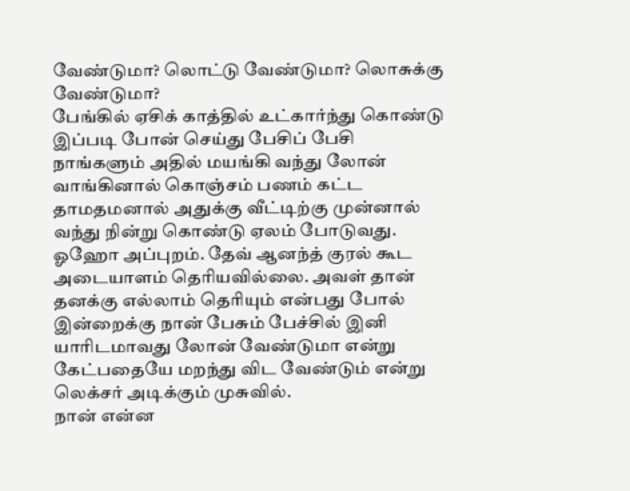வேண்டுமா? லொட்டு வேண்டுமா? லொசுக்கு வேண்டுமா?
பேங்கில் ஏசிக் காத்தில் உட்கார்ந்து கொண்டு இப்படி போன் செய்து பேசிப் பேசி நாங்களும் அதில் மயங்கி வந்து லோன் வாங்கினால் கொஞ்சம் பணம் கட்ட தாமதமனால் அதுக்கு வீட்டிற்கு முன்னால் வந்து நின்று கொண்டு ஏலம் போடுவது.
ஓஹோ அப்புறம். தேவ் ஆனந்த் குரல் கூட அடையாளம் தெரியவில்லை. அவள் தான் தனக்கு எல்லாம் தெரியும் என்பது போல் இன்றைக்கு நான் பேசும் பேச்சில் இனி யாரிடமாவது லோன் வேண்டுமா என்று கேட்பதையே மறந்து விட வேண்டும் என்று லெக்சர் அடிக்கும் முசுவில்.
நான் என்ன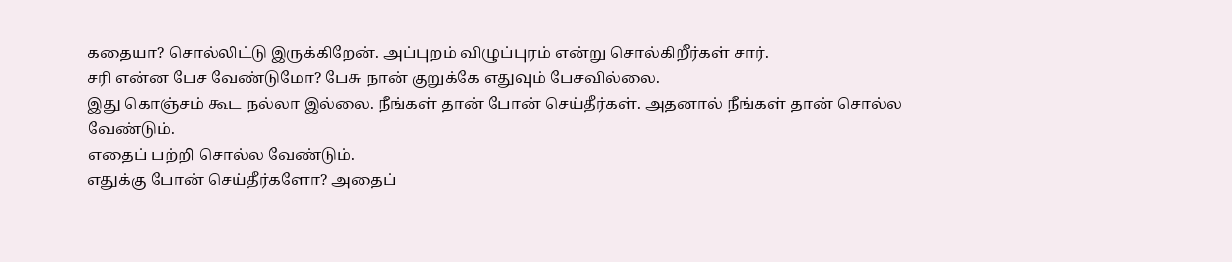கதையா? சொல்லிட்டு இருக்கிறேன். அப்புறம் விழுப்புரம் என்று சொல்கிறீர்கள் சார்.
சரி என்ன பேச வேண்டுமோ? பேசு நான் குறுக்கே எதுவும் பேசவில்லை.
இது கொஞ்சம் கூட நல்லா இல்லை. நீங்கள் தான் போன் செய்தீர்கள். அதனால் நீங்கள் தான் சொல்ல வேண்டும்.
எதைப் பற்றி சொல்ல வேண்டும்.
எதுக்கு போன் செய்தீர்களோ? அதைப்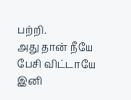பற்றி.
அது தான் நீயே பேசி விட்டாயே இனி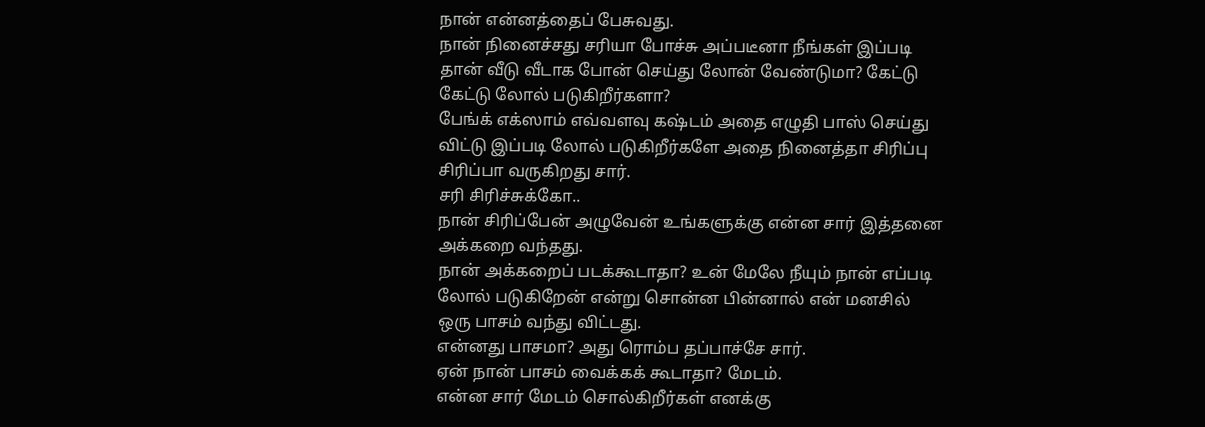நான் என்னத்தைப் பேசுவது.
நான் நினைச்சது சரியா போச்சு அப்படீனா நீங்கள் இப்படி தான் வீடு வீடாக போன் செய்து லோன் வேண்டுமா? கேட்டு கேட்டு லோல் படுகிறீர்களா?
பேங்க் எக்ஸாம் எவ்வளவு கஷ்டம் அதை எழுதி பாஸ் செய்து விட்டு இப்படி லோல் படுகிறீர்களே அதை நினைத்தா சிரிப்பு சிரிப்பா வருகிறது சார்.
சரி சிரிச்சுக்கோ..
நான் சிரிப்பேன் அழுவேன் உங்களுக்கு என்ன சார் இத்தனை அக்கறை வந்தது.
நான் அக்கறைப் படக்கூடாதா? உன் மேலே நீயும் நான் எப்படி லோல் படுகிறேன் என்று சொன்ன பின்னால் என் மனசில் ஒரு பாசம் வந்து விட்டது.
என்னது பாசமா? அது ரொம்ப தப்பாச்சே சார்.
ஏன் நான் பாசம் வைக்கக் கூடாதா? மேடம்.
என்ன சார் மேடம் சொல்கிறீர்கள் எனக்கு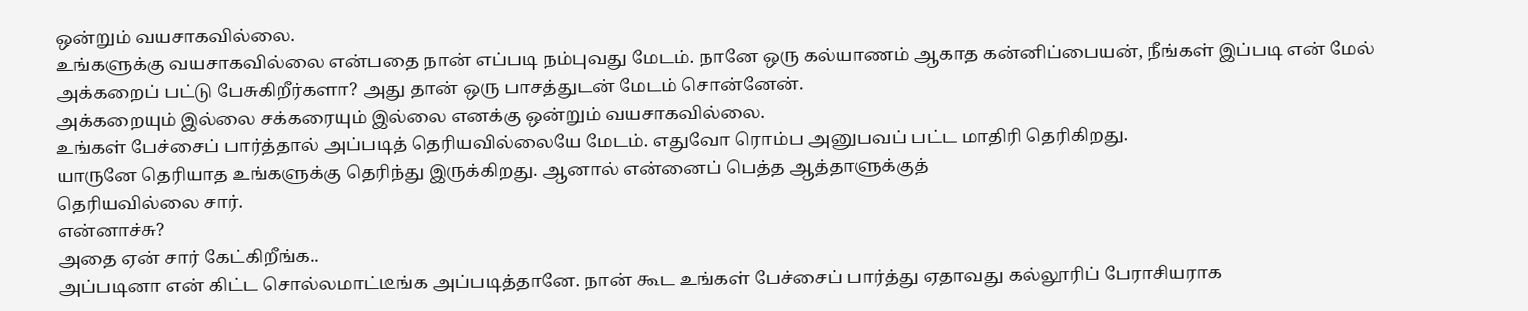ஒன்றும் வயசாகவில்லை.
உங்களுக்கு வயசாகவில்லை என்பதை நான் எப்படி நம்புவது மேடம். நானே ஒரு கல்யாணம் ஆகாத கன்னிப்பையன், நீங்கள் இப்படி என் மேல் அக்கறைப் பட்டு பேசுகிறீர்களா? அது தான் ஒரு பாசத்துடன் மேடம் சொன்னேன்.
அக்கறையும் இல்லை சக்கரையும் இல்லை எனக்கு ஒன்றும் வயசாகவில்லை.
உங்கள் பேச்சைப் பார்த்தால் அப்படித் தெரியவில்லையே மேடம். எதுவோ ரொம்ப அனுபவப் பட்ட மாதிரி தெரிகிறது.
யாருனே தெரியாத உங்களுக்கு தெரிந்து இருக்கிறது. ஆனால் என்னைப் பெத்த ஆத்தாளுக்குத்
தெரியவில்லை சார்.
என்னாச்சு?
அதை ஏன் சார் கேட்கிறீங்க..
அப்படினா என் கிட்ட சொல்லமாட்டீங்க அப்படித்தானே. நான் கூட உங்கள் பேச்சைப் பார்த்து ஏதாவது கல்லூரிப் பேராசியராக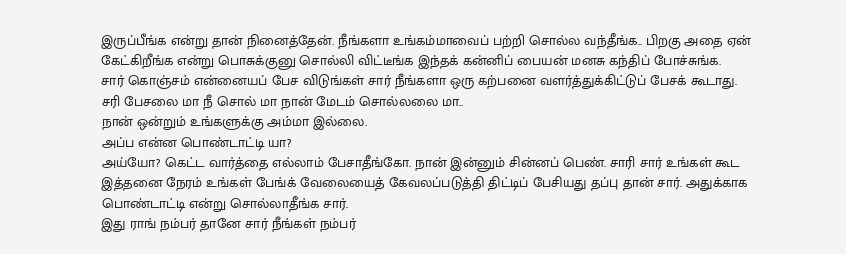இருப்பீங்க என்று தான் நினைத்தேன். நீங்களா உங்கம்மாவைப் பற்றி சொல்ல வந்தீங்க.. பிறகு அதை ஏன் கேட்கிறீங்க என்று பொசுக்குனு சொல்லி விட்டீங்க இந்தக் கன்னிப் பையன் மனசு கந்திப் போச்சுங்க.
சார் கொஞ்சம் என்னையப் பேச விடுங்கள் சார் நீங்களா ஒரு கற்பனை வளர்த்துக்கிட்டுப் பேசக் கூடாது.
சரி பேசலை மா நீ சொல் மா நான் மேடம் சொல்லலை மா..
நான் ஒன்றும் உங்களுக்கு அம்மா இல்லை.
அப்ப என்ன பொண்டாட்டி யா?
அய்யோ? கெட்ட வார்த்தை எல்லாம் பேசாதீங்கோ. நான் இன்னும் சின்னப் பெண். சாரி சார் உங்கள் கூட இத்தனை நேரம் உங்கள் பேங்க் வேலையைத் கேவலப்படுத்தி திட்டிப் பேசியது தப்பு தான் சார். அதுக்காக பொண்டாட்டி என்று சொல்லாதீங்க சார்.
இது ராங் நம்பர் தானே சார் நீங்கள் நம்பர்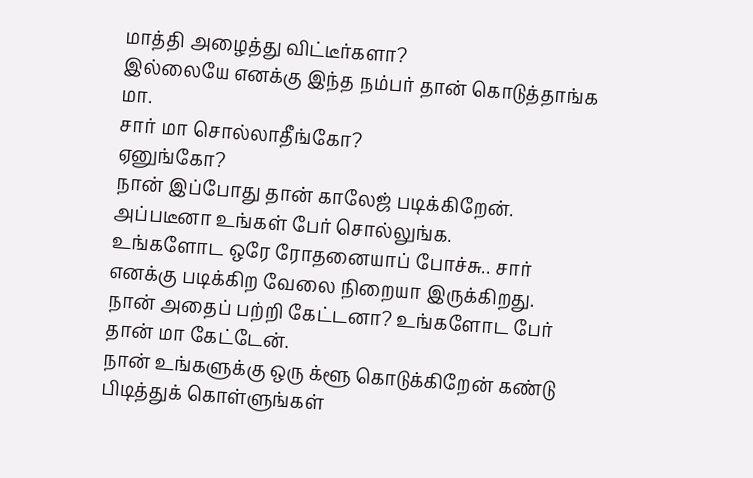மாத்தி அழைத்து விட்டீர்களா?
இல்லையே எனக்கு இந்த நம்பர் தான் கொடுத்தாங்க மா.
சார் மா சொல்லாதீங்கோ?
ஏனுங்கோ?
நான் இப்போது தான் காலேஜ் படிக்கிறேன்.
அப்படீனா உங்கள் பேர் சொல்லுங்க.
உங்களோட ஒரே ரோதனையாப் போச்சு.. சார் எனக்கு படிக்கிற வேலை நிறையா இருக்கிறது.
நான் அதைப் பற்றி கேட்டனா? உங்களோட பேர் தான் மா கேட்டேன்.
நான் உங்களுக்கு ஒரு க்ளூ கொடுக்கிறேன் கண்டு பிடித்துக் கொள்ளுங்கள்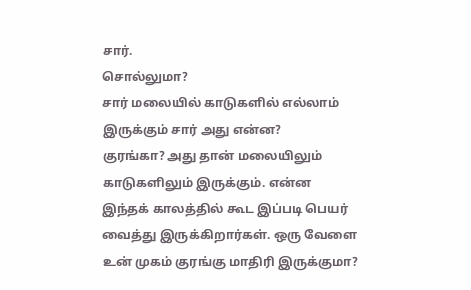சார்.
சொல்லுமா?
சார் மலையில் காடுகளில் எல்லாம் இருக்கும் சார் அது என்ன?
குரங்கா? அது தான் மலையிலும் காடுகளிலும் இருக்கும். என்ன இந்தக் காலத்தில் கூட இப்படி பெயர் வைத்து இருக்கிறார்கள். ஒரு வேளை உன் முகம் குரங்கு மாதிரி இருக்குமா?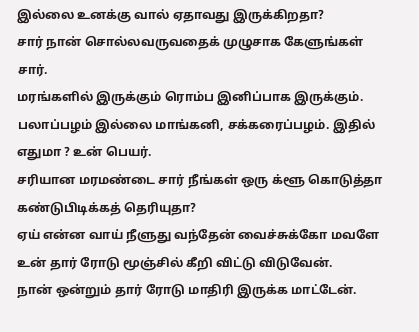இல்லை உனக்கு வால் ஏதாவது இருக்கிறதா?
சார் நான் சொல்லவருவதைக் முழுசாக கேளுங்கள் சார்.
மரங்களில் இருக்கும் ரொம்ப இனிப்பாக இருக்கும்.
பலாப்பழம் இல்லை மாங்கனி, சக்கரைப்பழம். இதில் எதுமா ? உன் பெயர்.
சரியான மரமண்டை சார் நீங்கள் ஒரு க்ளூ கொடுத்தா கண்டுபிடிக்கத் தெரியுதா?
ஏய் என்ன வாய் நீளுது வந்தேன் வைச்சுக்கோ மவளே உன் தார் ரோடு மூஞ்சில் கீறி விட்டு விடுவேன்.
நான் ஒன்றும் தார் ரோடு மாதிரி இருக்க மாட்டேன்.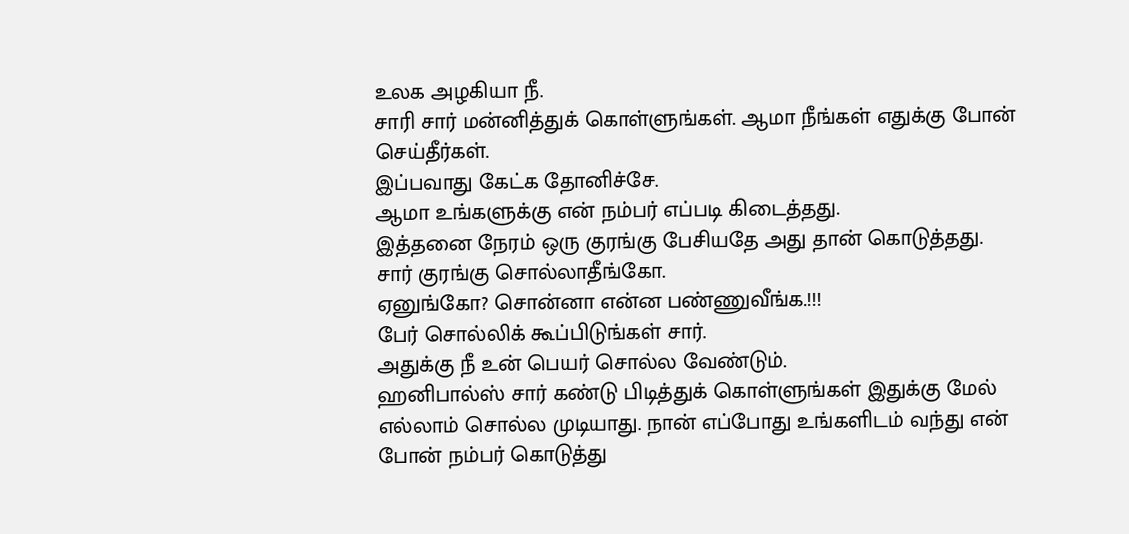உலக அழகியா நீ.
சாரி சார் மன்னித்துக் கொள்ளுங்கள். ஆமா நீங்கள் எதுக்கு போன் செய்தீர்கள்.
இப்பவாது கேட்க தோனிச்சே.
ஆமா உங்களுக்கு என் நம்பர் எப்படி கிடைத்தது.
இத்தனை நேரம் ஒரு குரங்கு பேசியதே அது தான் கொடுத்தது.
சார் குரங்கு சொல்லாதீங்கோ.
ஏனுங்கோ? சொன்னா என்ன பண்ணுவீங்க.!!!
பேர் சொல்லிக் கூப்பிடுங்கள் சார்.
அதுக்கு நீ உன் பெயர் சொல்ல வேண்டும்.
ஹனிபால்ஸ் சார் கண்டு பிடித்துக் கொள்ளுங்கள் இதுக்கு மேல் எல்லாம் சொல்ல முடியாது. நான் எப்போது உங்களிடம் வந்து என் போன் நம்பர் கொடுத்து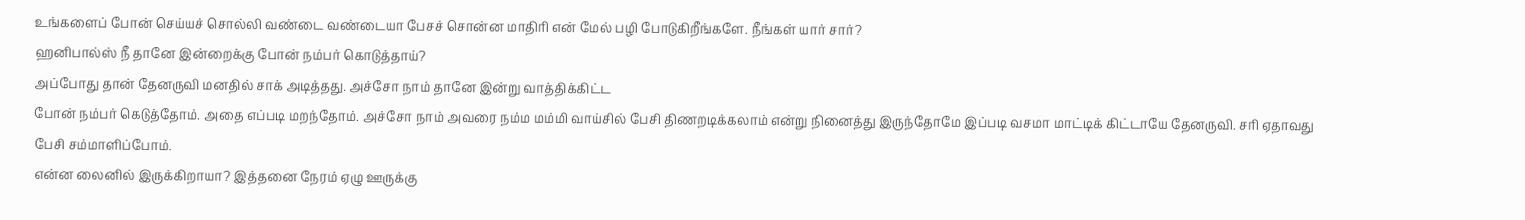உங்களைப் போன் செய்யச் சொல்லி வண்டை வண்டையா பேசச் சொன்ன மாதிரி என் மேல் பழி போடுகிறீங்களே. நீங்கள் யார் சார்?
ஹனிபால்ஸ் நீ தானே இன்றைக்கு போன் நம்பர் கொடுத்தாய்?
அப்போது தான் தேனருவி மனதில் சாக் அடித்தது. அச்சோ நாம் தானே இன்று வாத்திக்கிட்ட
போன் நம்பர் கெடுத்தோம். அதை எப்படி மறந்தோம். அச்சோ நாம் அவரை நம்ம மம்மி வாய்சில் பேசி திணறடிக்கலாம் என்று நினைத்து இருந்தோமே இப்படி வசமா மாட்டிக் கிட்டாயே தேனருவி. சரி ஏதாவது பேசி சம்மாளிப்போம்.
என்ன லைனில் இருக்கிறாயா? இத்தனை நேரம் ஏழு ஊருக்கு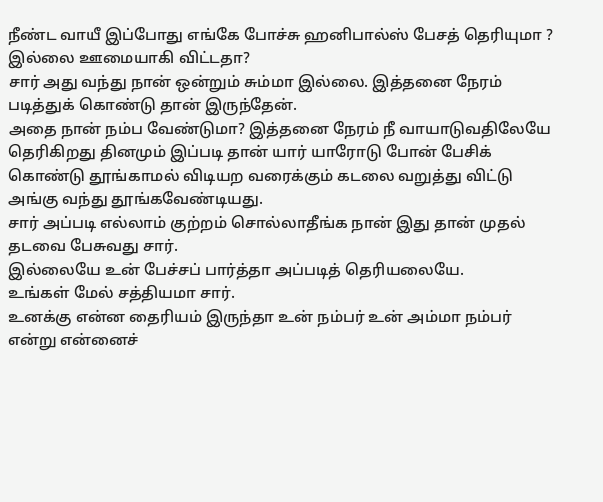நீண்ட வாயீ இப்போது எங்கே போச்சு ஹனிபால்ஸ் பேசத் தெரியுமா ? இல்லை ஊமையாகி விட்டதா?
சார் அது வந்து நான் ஒன்றும் சும்மா இல்லை. இத்தனை நேரம் படித்துக் கொண்டு தான் இருந்தேன்.
அதை நான் நம்ப வேண்டுமா? இத்தனை நேரம் நீ வாயாடுவதிலேயே தெரிகிறது தினமும் இப்படி தான் யார் யாரோடு போன் பேசிக் கொண்டு தூங்காமல் விடியற வரைக்கும் கடலை வறுத்து விட்டு அங்கு வந்து தூங்கவேண்டியது.
சார் அப்படி எல்லாம் குற்றம் சொல்லாதீங்க நான் இது தான் முதல் தடவை பேசுவது சார்.
இல்லையே உன் பேச்சப் பார்த்தா அப்படித் தெரியலையே.
உங்கள் மேல் சத்தியமா சார்.
உனக்கு என்ன தைரியம் இருந்தா உன் நம்பர் உன் அம்மா நம்பர் என்று என்னைச்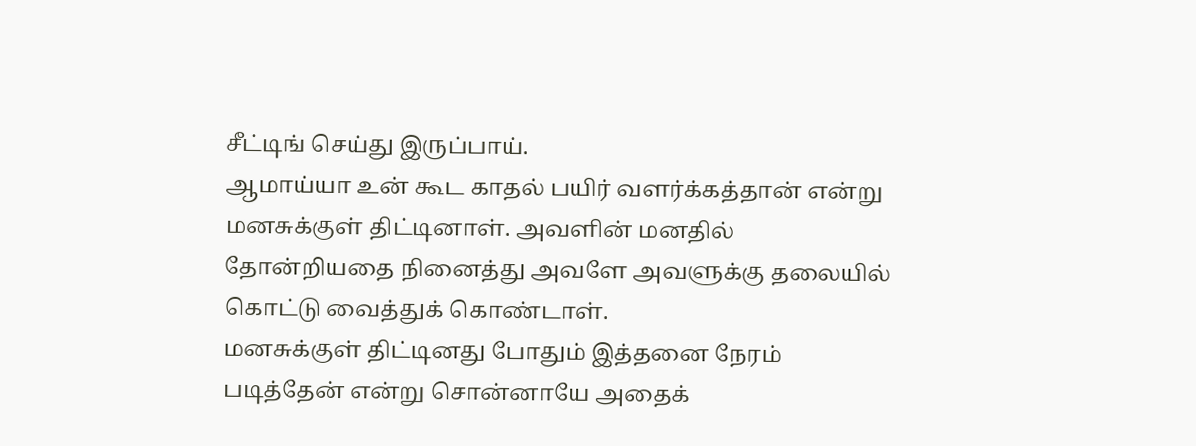சீட்டிங் செய்து இருப்பாய்.
ஆமாய்யா உன் கூட காதல் பயிர் வளர்க்கத்தான் என்று மனசுக்குள் திட்டினாள். அவளின் மனதில் தோன்றியதை நினைத்து அவளே அவளுக்கு தலையில் கொட்டு வைத்துக் கொண்டாள்.
மனசுக்குள் திட்டினது போதும் இத்தனை நேரம் படித்தேன் என்று சொன்னாயே அதைக்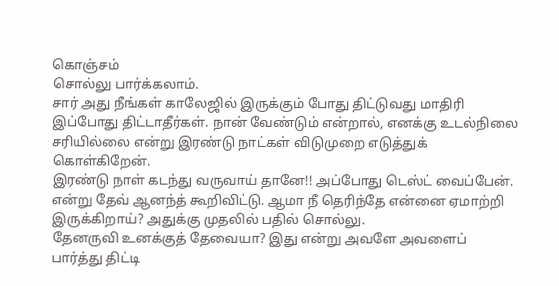கொஞ்சம்
சொல்லு பார்க்கலாம்.
சார் அது நீங்கள் காலேஜில் இருக்கும் போது திட்டுவது மாதிரி இப்போது திட்டாதீர்கள். நான் வேண்டும் என்றால், எனக்கு உடல்நிலை சரியில்லை என்று இரண்டு நாட்கள் விடுமுறை எடுத்துக் கொள்கிறேன்.
இரண்டு நாள் கடந்து வருவாய் தானே!! அப்போது டெஸ்ட் வைப்பேன். என்று தேவ் ஆனந்த் கூறிவிட்டு. ஆமா நீ தெரிந்தே என்னை ஏமாற்றி இருக்கிறாய்? அதுக்கு முதலில் பதில் சொல்லு.
தேனருவி உனக்குத் தேவையா? இது என்று அவளே அவளைப் பார்த்து திட்டி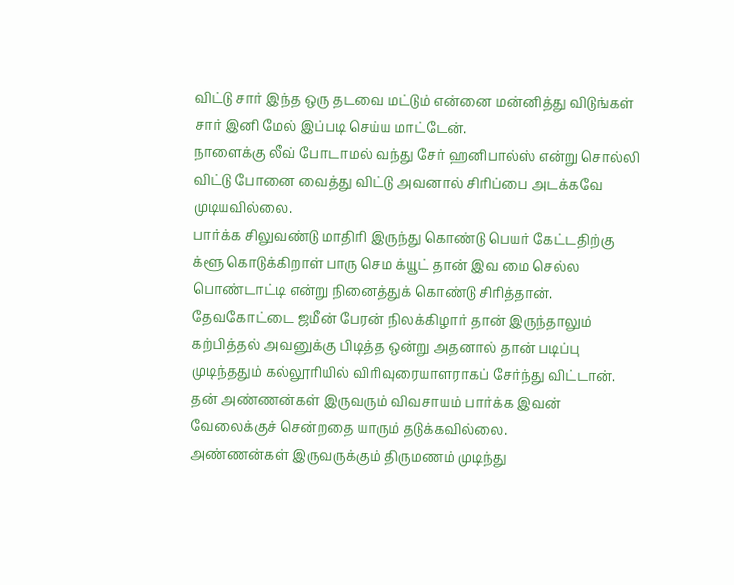விட்டு சார் இந்த ஒரு தடவை மட்டும் என்னை மன்னித்து விடுங்கள் சார் இனி மேல் இப்படி செய்ய மாட்டேன்.
நாளைக்கு லீவ் போடாமல் வந்து சேர் ஹனிபால்ஸ் என்று சொல்லி விட்டு போனை வைத்து விட்டு அவனால் சிரிப்பை அடக்கவே முடியவில்லை.
பார்க்க சிலுவண்டு மாதிரி இருந்து கொண்டு பெயர் கேட்டதிற்கு க்ளூ கொடுக்கிறாள் பாரு செம க்யூட் தான் இவ மை செல்ல பொண்டாட்டி என்று நினைத்துக் கொண்டு சிரித்தான்.
தேவகோட்டை ஜமீன் பேரன் நிலக்கிழார் தான் இருந்தாலும் கற்பித்தல் அவனுக்கு பிடித்த ஒன்று அதனால் தான் படிப்பு முடிந்ததும் கல்லூரியில் விரிவுரையாளராகப் சேர்ந்து விட்டான்.
தன் அண்ணன்கள் இருவரும் விவசாயம் பார்க்க இவன் வேலைக்குச் சென்றதை யாரும் தடுக்கவில்லை.
அண்ணன்கள் இருவருக்கும் திருமணம் முடிந்து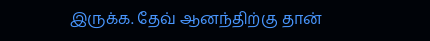இருக்க. தேவ் ஆனந்திற்கு தான்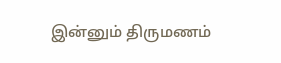இன்னும் திருமணம்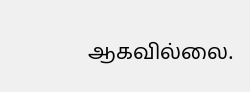ஆகவில்லை.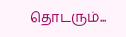தொடரும்...